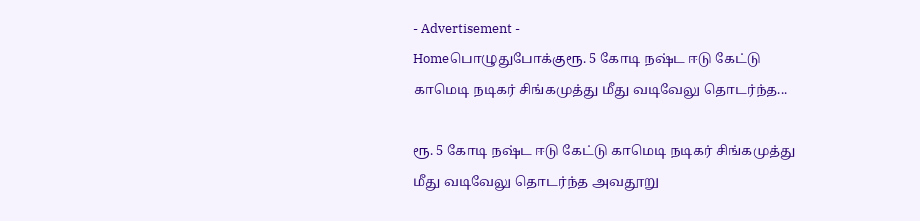- Advertisement -
Homeபொழுதுபோக்குரூ. 5 கோடி நஷ்ட ஈடு கேட்டு காமெடி நடிகர் சிங்கமுத்து மீது வடிவேலு தொடர்ந்த...

ரூ. 5 கோடி நஷ்ட ஈடு கேட்டு காமெடி நடிகர் சிங்கமுத்து மீது வடிவேலு தொடர்ந்த அவதூறு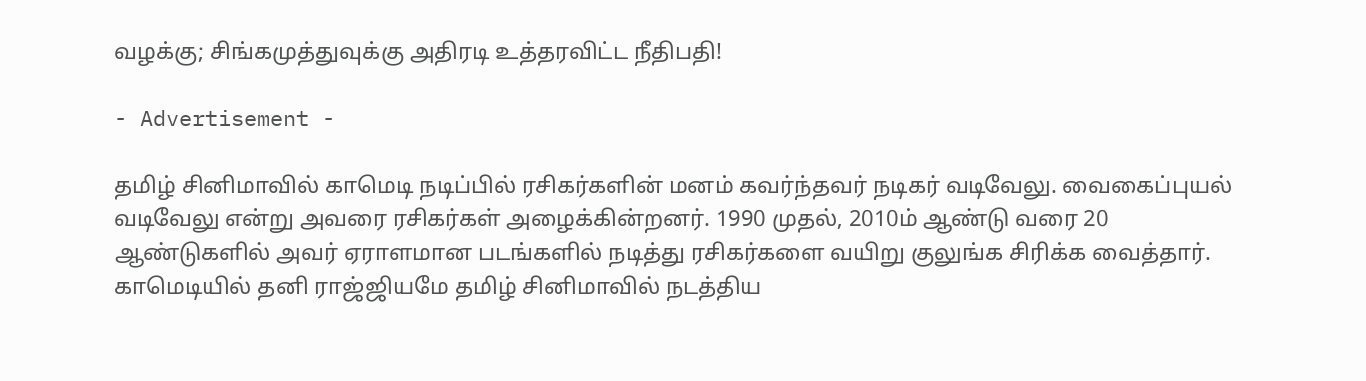வழக்கு; சிங்கமுத்துவுக்கு அதிரடி உத்தரவிட்ட நீதிபதி!

- Advertisement -

தமிழ் சினிமாவில் காமெடி நடிப்பில் ரசிகர்களின் மனம் கவர்ந்தவர் நடிகர் வடிவேலு. வைகைப்புயல் வடிவேலு என்று அவரை ரசிகர்கள் அழைக்கின்றனர். 1990 முதல், 2010ம் ஆண்டு வரை 20 ஆண்டுகளில் அவர் ஏராளமான படங்களில் நடித்து ரசிகர்களை வயிறு குலுங்க சிரிக்க வைத்தார். காமெடியில் தனி ராஜ்ஜியமே தமிழ் சினிமாவில் நடத்திய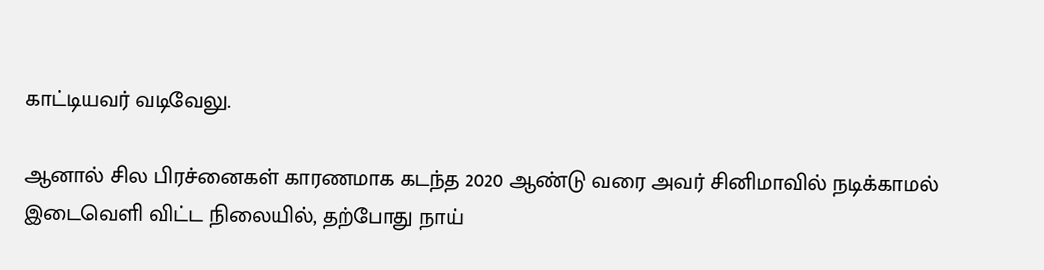காட்டியவர் வடிவேலு.

ஆனால் சில பிரச்னைகள் காரணமாக கடந்த 2020 ஆண்டு வரை அவர் சினிமாவில் நடிக்காமல் இடைவெளி விட்ட நிலையில், தற்போது நாய்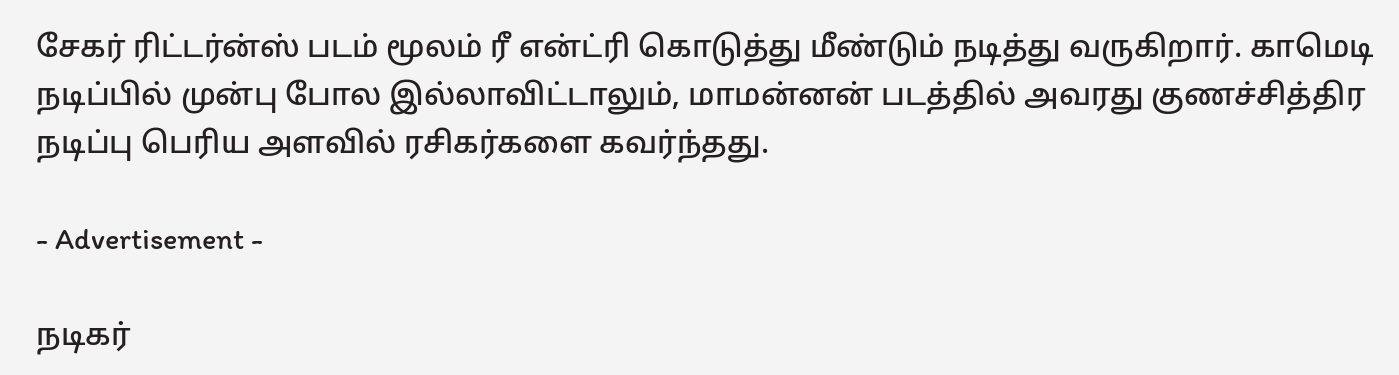சேகர் ரிட்டர்ன்ஸ் படம் மூலம் ரீ என்ட்ரி கொடுத்து மீண்டும் நடித்து வருகிறார். காமெடி நடிப்பில் முன்பு போல இல்லாவிட்டாலும், மாமன்னன் படத்தில் அவரது குணச்சித்திர நடிப்பு பெரிய அளவில் ரசிகர்களை கவர்ந்தது.

- Advertisement -

நடிகர்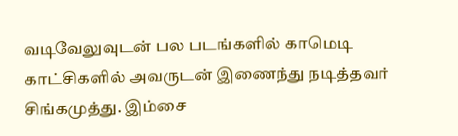வடிவேலுவுடன் பல படங்களில் காமெடி காட்சிகளில் அவருடன் இணைந்து நடித்தவர் சிங்கமுத்து. இம்சை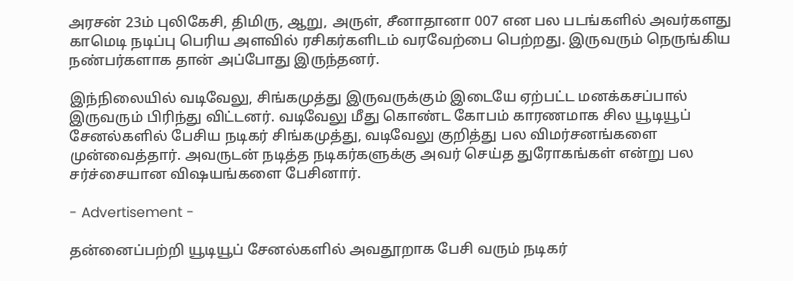அரசன் 23ம் புலிகேசி, திமிரு, ஆறு, அருள், சீனாதானா 007 என பல படங்களில் அவர்களது காமெடி நடிப்பு பெரிய அளவில் ரசிகர்களிடம் வரவேற்பை பெற்றது. இருவரும் நெருங்கிய நண்பர்களாக தான் அப்போது இருந்தனர்.

இந்நிலையில் வடிவேலு, சிங்கமுத்து இருவருக்கும் இடையே ஏற்பட்ட மனக்கசப்பால் இருவரும் பிரிந்து விட்டனர். வடிவேலு மீது கொண்ட கோபம் காரணமாக சில யூடியூப் சேனல்களில் பேசிய நடிகர் சிங்கமுத்து, வடிவேலு குறித்து பல விமர்சனங்களை முன்வைத்தார். அவருடன் நடித்த நடிகர்களுக்கு அவர் செய்த துரோகங்கள் என்று பல சர்ச்சையான விஷயங்களை பேசினார்.

- Advertisement -

தன்னைப்பற்றி யூடியூப் சேனல்களில் அவதூறாக பேசி வரும் நடிகர்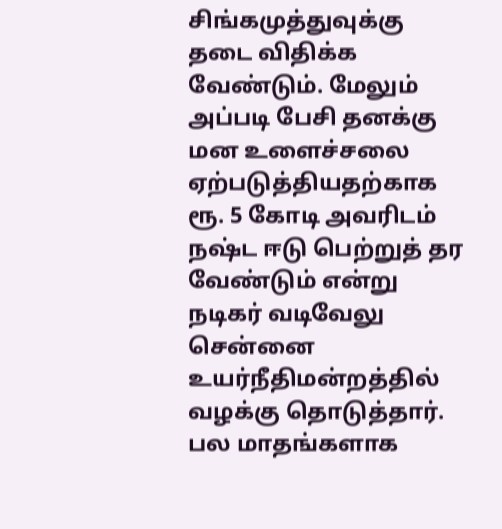சிங்கமுத்துவுக்கு தடை விதிக்க வேண்டும். மேலும் அப்படி பேசி தனக்கு மன உளைச்சலை ஏற்படுத்தியதற்காக ரூ. 5 கோடி அவரிடம் நஷ்ட ஈடு பெற்றுத் தர வேண்டும் என்று நடிகர் வடிவேலு சென்னை உயர்நீதிமன்றத்தில் வழக்கு தொடுத்தார். பல மாதங்களாக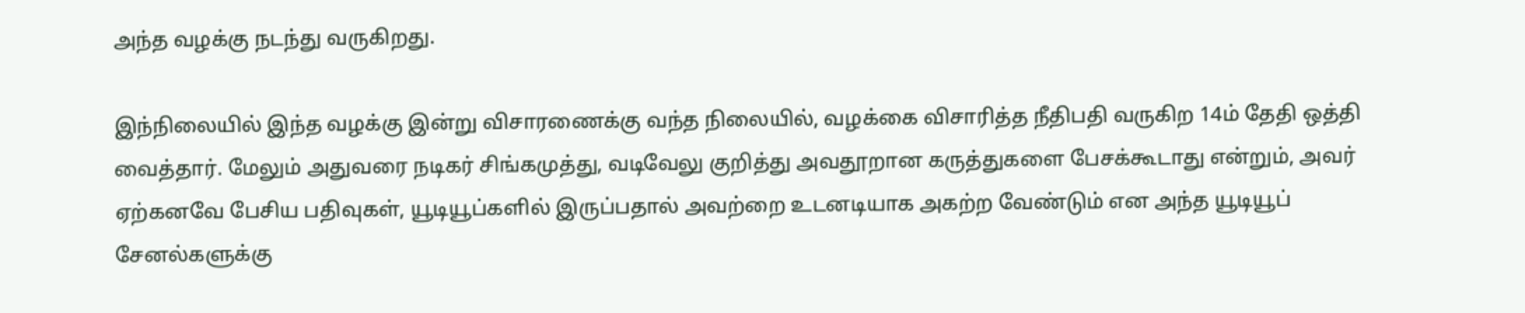அந்த வழக்கு நடந்து வருகிறது.

இந்நிலையில் இந்த வழக்கு இன்று விசாரணைக்கு வந்த நிலையில், வழக்கை விசாரித்த நீதிபதி வருகிற 14ம் தேதி ஒத்தி வைத்தார். மேலும் அதுவரை நடிகர் சிங்கமுத்து, வடிவேலு குறித்து அவதூறான கருத்துகளை பேசக்கூடாது என்றும், அவர் ஏற்கனவே பேசிய பதிவுகள், யூடியூப்களில் இருப்பதால் அவற்றை உடனடியாக அகற்ற வேண்டும் என அந்த யூடியூப் சேனல்களுக்கு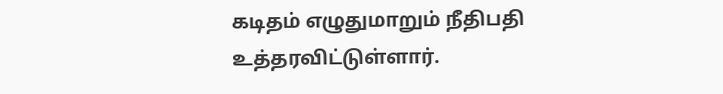கடிதம் எழுதுமாறும் நீதிபதி உத்தரவிட்டுள்ளார்.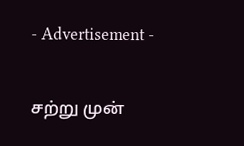- Advertisement -

சற்று முன்